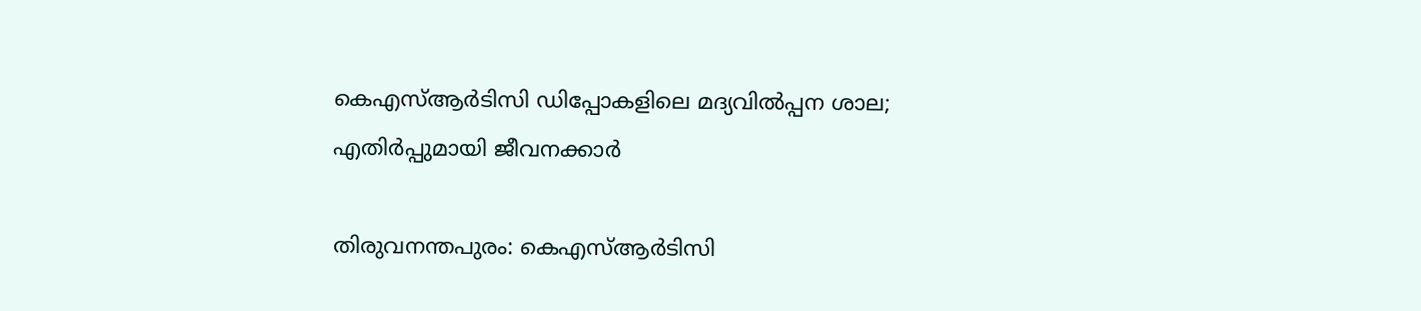കെഎസ്ആര്‍ടിസി ഡിപ്പോകളിലെ മദ്യവില്‍പ്പന ശാല; എതിര്‍പ്പുമായി ജീവനക്കാര്‍

തിരുവനന്തപുരം: കെഎസ്ആര്‍ടിസി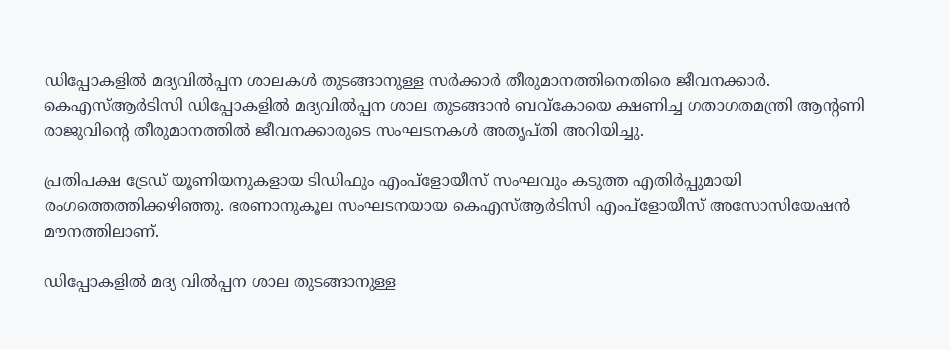ഡിപ്പോകളില്‍ മദ്യവില്‍പ്പന ശാലകള്‍ തുടങ്ങാനുള്ള സര്‍ക്കാര്‍ തീരുമാനത്തിനെതിരെ ജീവനക്കാര്‍. കെഎസ്ആര്‍ടിസി ഡിപ്പോകളില്‍ മദ്യവില്‍പ്പന ശാല തുടങ്ങാന്‍ ബവ്‌കോയെ ക്ഷണിച്ച ഗതാഗതമന്ത്രി ആന്റണി രാജുവിന്റെ തീരുമാനത്തില്‍ ജീവനക്കാരുടെ സംഘടനകള്‍ അതൃപ്തി അറിയിച്ചു.

പ്രതിപക്ഷ ട്രേഡ് യൂണിയനുകളായ ടിഡിഫും എംപ്‌ളോയീസ് സംഘവും കടുത്ത എതിര്‍പ്പുമായി രംഗത്തെത്തിക്കഴിഞ്ഞു. ഭരണാനുകൂല സംഘടനയായ കെഎസ്ആര്‍ടിസി എംപ്‌ളോയീസ് അസോസിയേഷന്‍ മൗനത്തിലാണ്.

ഡിപ്പോകളില്‍ മദ്യ വില്‍പ്പന ശാല തുടങ്ങാനുള്ള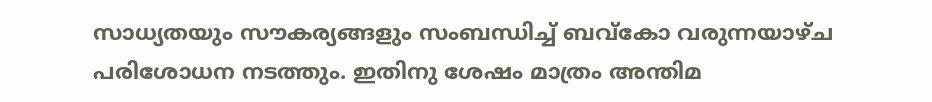സാധ്യതയും സൗകര്യങ്ങളും സംബന്ധിച്ച് ബവ്‌കോ വരുന്നയാഴ്ച പരിശോധന നടത്തും. ഇതിനു ശേഷം മാത്രം അന്തിമ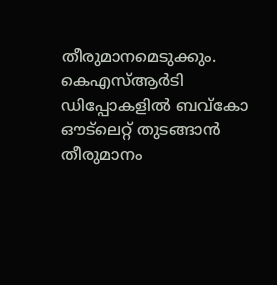തീരുമാനമെടുക്കും. കെഎസ്ആര്‍ടി ഡിപ്പോകളില്‍ ബവ്‌കോ ഔട്‌ലെറ്റ് തുടങ്ങാന്‍ തീരുമാനം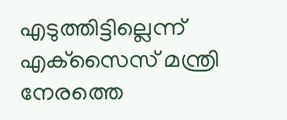എടുത്തിട്ടില്ലെന്ന് എക്‌സൈസ് മന്ത്രി നേരത്തെ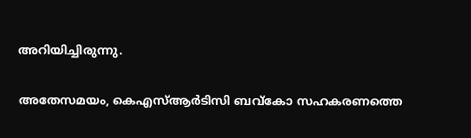അറിയിച്ചിരുന്നു.

അതേസമയം, കെഎസ്ആര്‍ടിസി ബവ്‌കോ സഹകരണത്തെ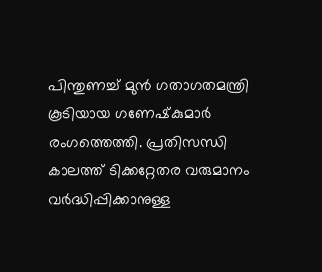പിന്തുണച്ച് മുന്‍ ഗതാഗതമന്ത്രി കൂടിയായ ഗണേഷ്‌കുമാര്‍ രംഗത്തെത്തി. പ്രതിസന്ധി കാലത്ത് ടിക്കറ്റേതര വരുമാനം വര്‍ദ്ധിപ്പിക്കാനുള്ള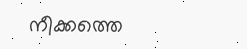നീക്കത്തെ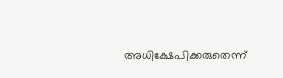അധിക്ഷേപിക്കരുതെന്ന്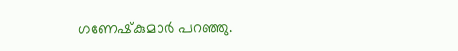ഗണേഷ്‌കുമാര്‍ പറഞ്ഞു.